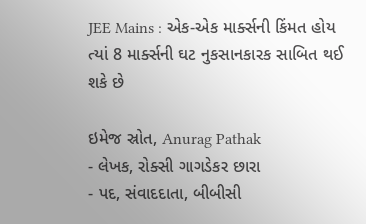JEE Mains : એક-એક માર્ક્સની કિંમત હોય ત્યાં 8 માર્ક્સની ઘટ નુકસાનકારક સાબિત થઈ શકે છે

ઇમેજ સ્રોત, Anurag Pathak
- લેખક, રોક્સી ગાગડેકર છારા
- પદ, સંવાદદાતા, બીબીસી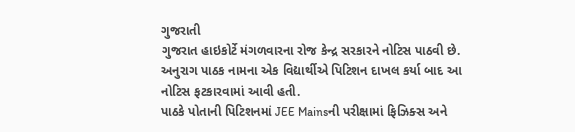ગુજરાતી
ગુજરાત હાઇકોર્ટે મંગળવારના રોજ કેન્દ્ર સરકારને નોટિસ પાઠવી છે. અનુરાગ પાઠક નામના એક વિદ્યાર્થીએ પિટિશન દાખલ કર્યા બાદ આ નોટિસ ફટકારવામાં આવી હતી.
પાઠકે પોતાની પિટિશનમાં JEE Mainsની પરીક્ષામાં ફિઝિક્સ અને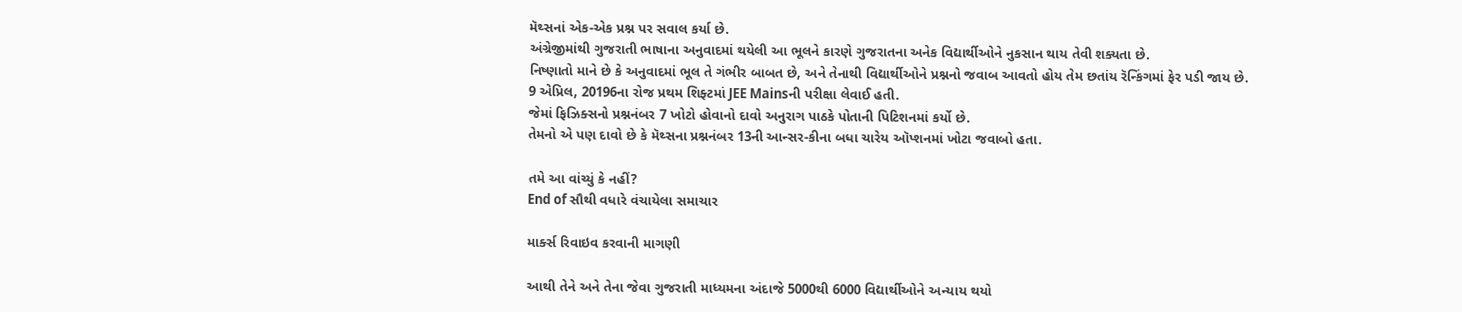મૅથ્સનાં એક-એક પ્રશ્ન પર સવાલ કર્યા છે.
અંગ્રેજીમાંથી ગુજરાતી ભાષાના અનુવાદમાં થયેલી આ ભૂલને કારણે ગુજરાતના અનેક વિદ્યાર્થીઓને નુકસાન થાય તેવી શક્યતા છે.
નિષ્ણાતો માને છે કે અનુવાદમાં ભૂલ તે ગંભીર બાબત છે, અને તેનાથી વિદ્યાર્થીઓને પ્રશ્નનો જવાબ આવતો હોય તેમ છતાંય રૅન્કિંગમાં ફેર પડી જાય છે.
9 એપ્રિલ, 20196ના રોજ પ્રથમ શિફ્ટમાં JEE Mainsની પરીક્ષા લેવાઈ હતી.
જેમાં ફિઝિક્સનો પ્રશ્નનંબર 7 ખોટો હોવાનો દાવો અનુરાગ પાઠકે પોતાની પિટિશનમાં કર્યો છે.
તેમનો એ પણ દાવો છે કે મૅથ્સના પ્રશ્નનંબર 13ની આન્સર-કીના બધા ચારેય ઑપ્શનમાં ખોટા જવાબો હતા.

તમે આ વાંચ્યું કે નહીં?
End of સૌથી વધારે વંચાયેલા સમાચાર

માર્ક્સ રિવાઇવ કરવાની માગણી

આથી તેને અને તેના જેવા ગુજરાતી માધ્યમના અંદાજે 5000થી 6000 વિદ્યાર્થીઓને અન્યાય થયો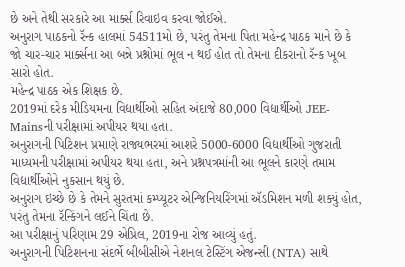છે અને તેથી સરકારે આ માર્ક્સ રિવાઇવ કરવા જોઈએ.
અનુરાગ પાઠકનો રૅન્ક હાલમાં 54511મો છે, પરંતુ તેમના પિતા મહેન્દ્ર પાઠક માને છે કે જો ચાર-ચાર માર્ક્સના આ બન્ને પ્રશ્નોમાં ભૂલ ન થઈ હોત તો તેમના દીકરાનો રૅન્ક ખૂબ સારો હોત.
મહેન્દ્ર પાઠક એક શિક્ષક છે.
2019માં દરેક મીડિયમના વિદ્યાર્થીઓ સહિત અંદાજે 80,000 વિદ્યાર્થીઓ JEE-Mainsની પરીક્ષામાં અપીયર થયા હતા.
અનુરાગની પિટિશન પ્રમાણે રાજ્યભરમાં આશરે 5000-6000 વિદ્યાર્થીઓ ગુજરાતી માધ્યમની પરીક્ષામાં અપીયર થયા હતા, અને પ્રશ્નપત્રમાંની આ ભૂલને કારણે તમામ વિદ્યાર્થીઓને નુકસાન થયું છે.
અનુરાગ ઇચ્છે છે કે તેમને સુરતમાં કમ્પ્યૂટર એન્જિનિયરિંગમાં ઍડમિશન મળી શક્યું હોત, પરંતુ તેમના રૅન્કિંગને લઈને ચિંતા છે.
આ પરીક્ષાનું પરિણામ 29 એપ્રિલ, 2019ના રોજ આવ્યું હતું.
અનુરાગની પિટિશનના સંદર્ભે બીબીસીએ નેશનલ ટેસ્ટિંગ એજન્સી (NTA) સાથે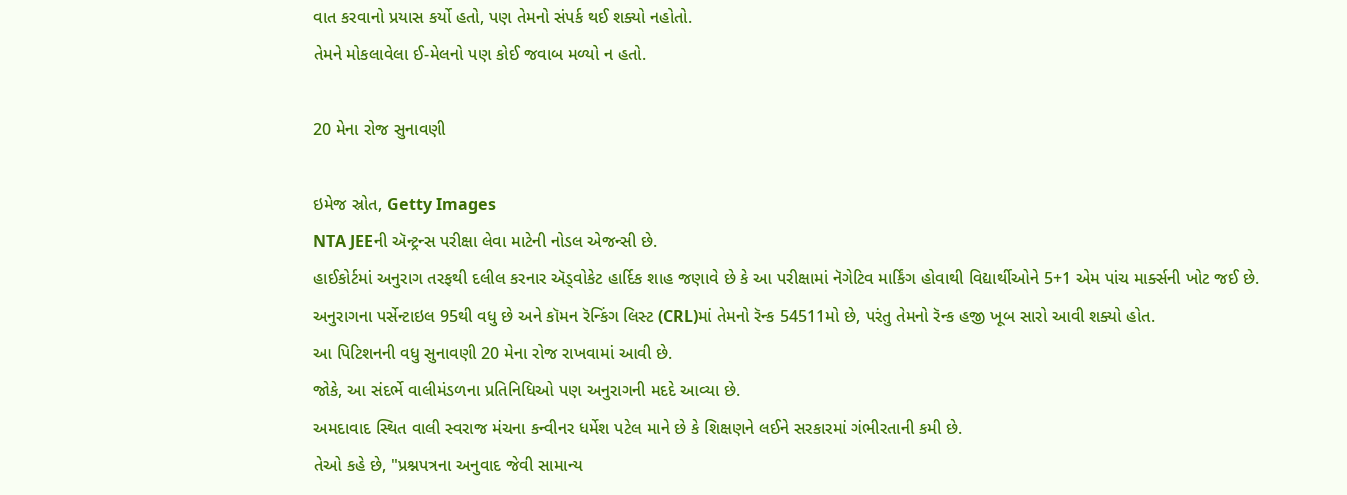વાત કરવાનો પ્રયાસ કર્યો હતો, પણ તેમનો સંપર્ક થઈ શક્યો નહોતો.
તેમને મોકલાવેલા ઈ-મેલનો પણ કોઈ જવાબ મળ્યો ન હતો.

20 મેના રોજ સુનાવણી

ઇમેજ સ્રોત, Getty Images
NTA JEEની ઍન્ટ્રન્સ પરીક્ષા લેવા માટેની નોડલ એજન્સી છે.
હાઈકોર્ટમાં અનુરાગ તરફથી દલીલ કરનાર ઍડ્વોકેટ હાર્દિક શાહ જણાવે છે કે આ પરીક્ષામાં નૅગેટિવ માર્કિંગ હોવાથી વિદ્યાર્થીઓને 5+1 એમ પાંચ માર્ક્સની ખોટ જઈ છે.
અનુરાગના પર્સેન્ટાઇલ 95થી વધુ છે અને કૉમન રૅન્કિંગ લિસ્ટ (CRL)માં તેમનો રૅન્ક 54511મો છે, પરંતુ તેમનો રૅન્ક હજી ખૂબ સારો આવી શક્યો હોત.
આ પિટિશનની વધુ સુનાવણી 20 મેના રોજ રાખવામાં આવી છે.
જોકે, આ સંદર્ભે વાલીમંડળના પ્રતિનિધિઓ પણ અનુરાગની મદદે આવ્યા છે.
અમદાવાદ સ્થિત વાલી સ્વરાજ મંચના કન્વીનર ધર્મેશ પટેલ માને છે કે શિક્ષણને લઈને સરકારમાં ગંભીરતાની કમી છે.
તેઓ કહે છે, "પ્રશ્નપત્રના અનુવાદ જેવી સામાન્ય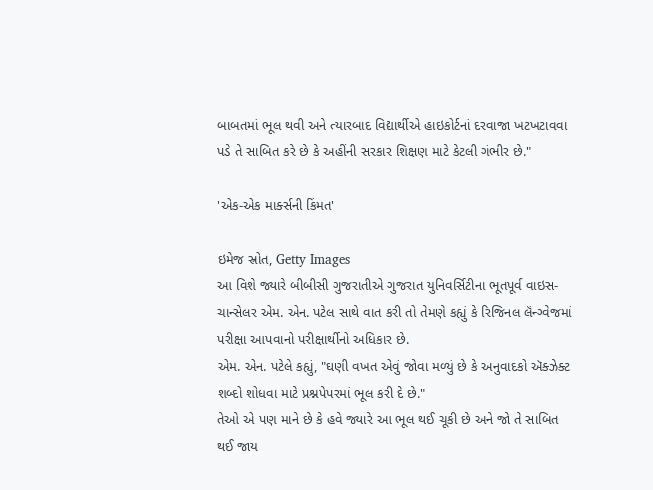બાબતમાં ભૂલ થવી અને ત્યારબાદ વિદ્યાર્થીએ હાઇકોર્ટનાં દરવાજા ખટખટાવવા પડે તે સાબિત કરે છે કે અહીંની સરકાર શિક્ષણ માટે કેટલી ગંભીર છે."

'એક-એક માર્ક્સની કિંમત'

ઇમેજ સ્રોત, Getty Images
આ વિશે જ્યારે બીબીસી ગુજરાતીએ ગુજરાત યુનિવર્સિટીના ભૂતપૂર્વ વાઇસ-ચાન્સેલર એમ. એન. પટેલ સાથે વાત કરી તો તેમણે કહ્યું કે રિજિનલ લૅંન્ગ્વેજમાં પરીક્ષા આપવાનો પરીક્ષાર્થીનો અધિકાર છે.
એમ. એન. પટેલે કહ્યું, "ઘણી વખત એવું જોવા મળ્યું છે કે અનુવાદકો ઍક્ઝેક્ટ શબ્દો શોધવા માટે પ્રશ્નપેપરમાં ભૂલ કરી દે છે."
તેઓ એ પણ માને છે કે હવે જ્યારે આ ભૂલ થઈ ચૂકી છે અને જો તે સાબિત થઈ જાય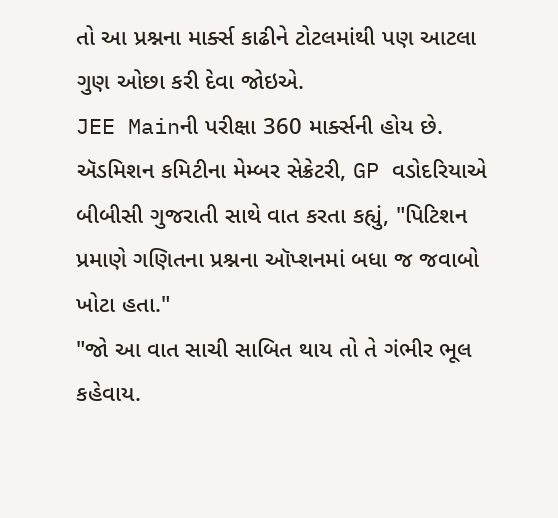તો આ પ્રશ્નના માર્ક્સ કાઢીને ટોટલમાંથી પણ આટલા ગુણ ઓછા કરી દેવા જોઇએ.
JEE Mainની પરીક્ષા 360 માર્ક્સની હોય છે.
ઍડમિશન કમિટીના મેમ્બર સેક્રેટરી, GP વડોદરિયાએ બીબીસી ગુજરાતી સાથે વાત કરતા કહ્યું, "પિટિશન પ્રમાણે ગણિતના પ્રશ્નના ઑપ્શનમાં બધા જ જવાબો ખોટા હતા."
"જો આ વાત સાચી સાબિત થાય તો તે ગંભીર ભૂલ કહેવાય.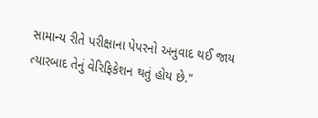સામાન્ય રીતે પરીક્ષાના પેપરનો અનુવાદ થઈ જાય ત્યારબાદ તેનું વેરિફિકેશન થતું હોય છે."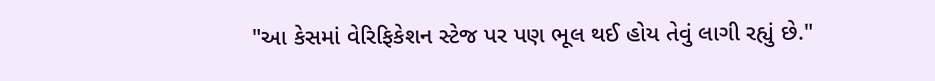"આ કેસમાં વેરિફિકેશન સ્ટેજ પર પણ ભૂલ થઈ હોય તેવું લાગી રહ્યું છે."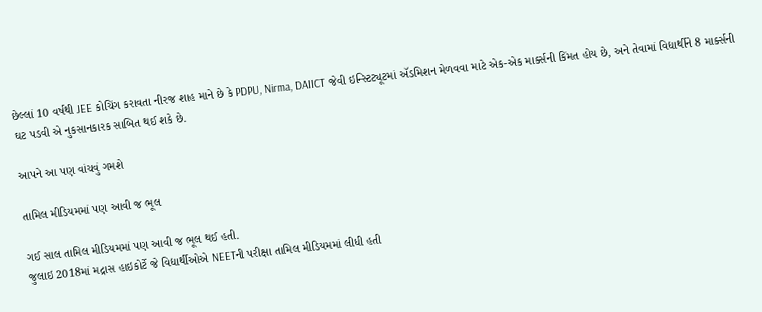છેલ્લાં 10 વર્ષથી JEE કોચિંગ કરાવતા નીરજ શાહ માને છે કે PDPU, Nirma, DAIICT જેવી ઇન્સ્ટિટ્યૂટમાં ઍડમિશન મેળવવા માટે એક-એક માર્ક્સની કિંમત હોય છે, અને તેવામાં વિદ્યાર્થીને 8 માર્ક્સની ઘટ પડવી એ નુકસાનકારક સાબિત થઈ શકે છે.

આપને આ પણ વાંચવું ગમશે

તામિલ મીડિયમમાં પણ આવી જ ભૂલ

ગઈ સાલ તામિલ મીડિયમમાં પણ આવી જ ભૂલ થઈ હતી.
જુલાઇ 2018માં મદ્રાસ હાઇકોર્ટે જે વિદ્યાર્થીઓએ NEETની પરીક્ષા તામિલ મીડિયમમાં લીધી હતી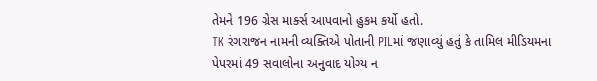તેમને 196 ગ્રેસ માર્ક્સ આપવાનો હુકમ કર્યો હતો.
TK રંગરાજન નામની વ્યક્તિએ પોતાની PILમાં જણાવ્યું હતું કે તામિલ મીડિયમના પેપરમાં 49 સવાલોના અનુવાદ યોગ્ય ન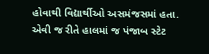હોવાથી વિદ્યાર્થીઓ અસમંજસમાં હતા.
એવી જ રીતે હાલમાં જ પંજાબ સ્ટેટ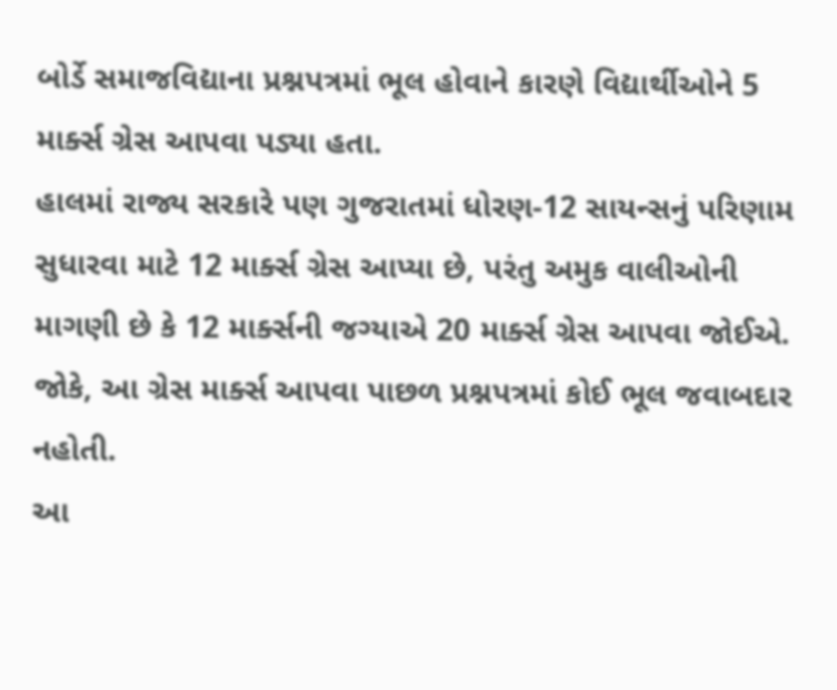બોર્ડે સમાજવિદ્યાના પ્રશ્નપત્રમાં ભૂલ હોવાને કારણે વિદ્યાર્થીઓને 5 માર્ક્સ ગ્રેસ આપવા પડ્યા હતા.
હાલમાં રાજ્ય સરકારે પણ ગુજરાતમાં ધોરણ-12 સાયન્સનું પરિણામ સુધારવા માટે 12 માર્ક્સ ગ્રેસ આપ્યા છે, પરંતુ અમુક વાલીઓની માગણી છે કે 12 માર્ક્સની જગ્યાએ 20 માર્ક્સ ગ્રેસ આપવા જોઈએ.
જોકે, આ ગ્રેસ માર્ક્સ આપવા પાછળ પ્રશ્નપત્રમાં કોઈ ભૂલ જવાબદાર નહોતી.
આ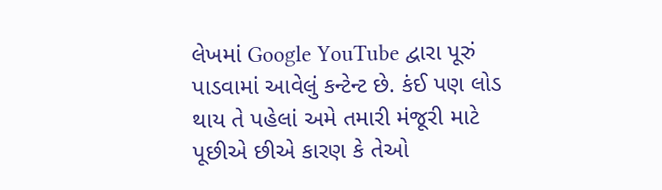લેખમાં Google YouTube દ્વારા પૂરું પાડવામાં આવેલું કન્ટેન્ટ છે. કંઈ પણ લોડ થાય તે પહેલાં અમે તમારી મંજૂરી માટે પૂછીએ છીએ કારણ કે તેઓ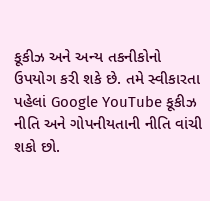કૂકીઝ અને અન્ય તકનીકોનો ઉપયોગ કરી શકે છે. તમે સ્વીકારતા પહેલાં Google YouTube કૂકીઝ નીતિ અને ગોપનીયતાની નીતિ વાંચી શકો છો.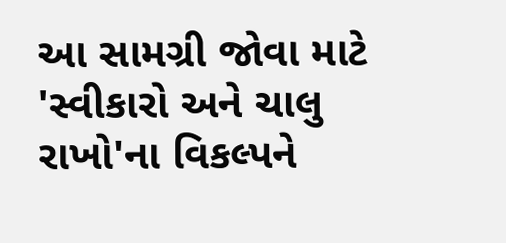આ સામગ્રી જોવા માટે 'સ્વીકારો અને ચાલુ રાખો'ના વિકલ્પને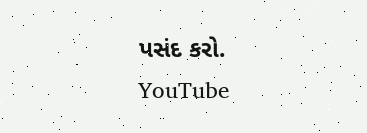પસંદ કરો.
YouTube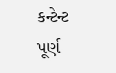કન્ટેન્ટ પૂર્ણ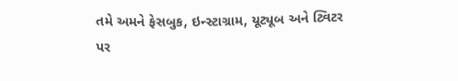તમે અમને ફેસબુક, ઇન્સ્ટાગ્રામ, યૂટ્યૂબ અને ટ્વિટર પર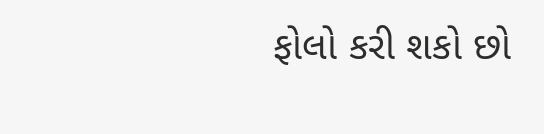ફોલો કરી શકો છો